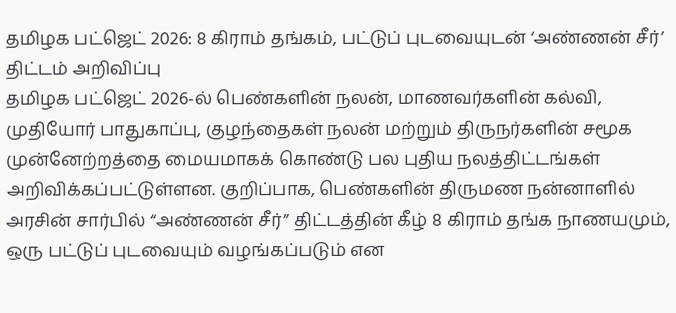தமிழக பட்ஜெட் 2026: 8 கிராம் தங்கம், பட்டுப் புடவையுடன் ‘அண்ணன் சீர்’ திட்டம் அறிவிப்பு
தமிழக பட்ஜெட் 2026-ல் பெண்களின் நலன், மாணவர்களின் கல்வி, முதியோர் பாதுகாப்பு, குழந்தைகள் நலன் மற்றும் திருநர்களின் சமூக முன்னேற்றத்தை மையமாகக் கொண்டு பல புதிய நலத்திட்டங்கள் அறிவிக்கப்பட்டுள்ளன. குறிப்பாக, பெண்களின் திருமண நன்னாளில் அரசின் சார்பில் “அண்ணன் சீர்” திட்டத்தின் கீழ் 8 கிராம் தங்க நாணயமும், ஒரு பட்டுப் புடவையும் வழங்கப்படும் என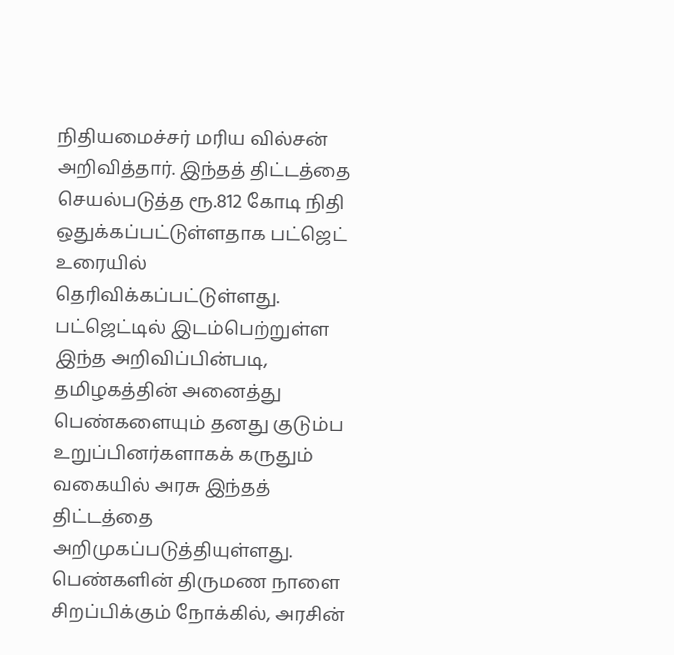நிதியமைச்சர் மரிய வில்சன் அறிவித்தார். இந்தத் திட்டத்தை செயல்படுத்த ரூ.812 கோடி நிதி ஒதுக்கப்பட்டுள்ளதாக பட்ஜெட் உரையில் தெரிவிக்கப்பட்டுள்ளது.
பட்ஜெட்டில் இடம்பெற்றுள்ள இந்த அறிவிப்பின்படி, தமிழகத்தின் அனைத்து பெண்களையும் தனது குடும்ப உறுப்பினர்களாகக் கருதும் வகையில் அரசு இந்தத் திட்டத்தை அறிமுகப்படுத்தியுள்ளது. பெண்களின் திருமண நாளை சிறப்பிக்கும் நோக்கில், அரசின்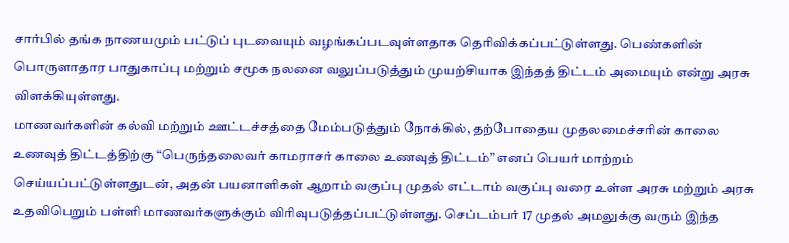சார்பில் தங்க நாணயமும் பட்டுப் புடவையும் வழங்கப்படவுள்ளதாக தெரிவிக்கப்பட்டுள்ளது. பெண்களின் பொருளாதார பாதுகாப்பு மற்றும் சமூக நலனை வலுப்படுத்தும் முயற்சியாக இந்தத் திட்டம் அமையும் என்று அரசு விளக்கியுள்ளது.
மாணவர்களின் கல்வி மற்றும் ஊட்டச்சத்தை மேம்படுத்தும் நோக்கில், தற்போதைய முதலமைச்சரின் காலை உணவுத் திட்டத்திற்கு “பெருந்தலைவர் காமராசர் காலை உணவுத் திட்டம்” எனப் பெயர் மாற்றம் செய்யப்பட்டுள்ளதுடன், அதன் பயனாளிகள் ஆறாம் வகுப்பு முதல் எட்டாம் வகுப்பு வரை உள்ள அரசு மற்றும் அரசு உதவிபெறும் பள்ளி மாணவர்களுக்கும் விரிவுபடுத்தப்பட்டுள்ளது. செப்டம்பர் 17 முதல் அமலுக்கு வரும் இந்த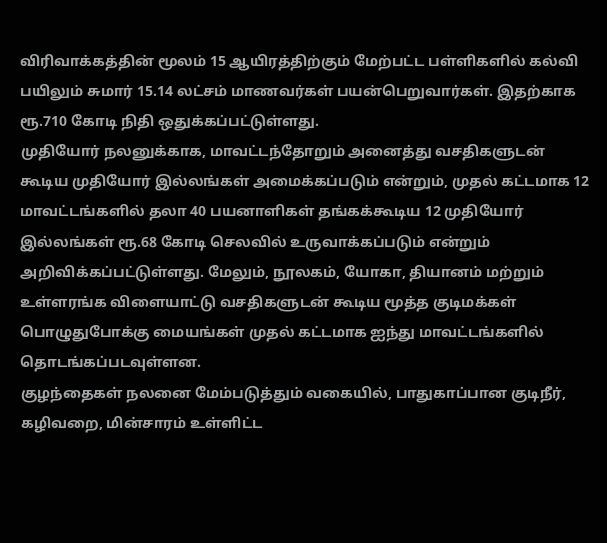விரிவாக்கத்தின் மூலம் 15 ஆயிரத்திற்கும் மேற்பட்ட பள்ளிகளில் கல்வி பயிலும் சுமார் 15.14 லட்சம் மாணவர்கள் பயன்பெறுவார்கள். இதற்காக ரூ.710 கோடி நிதி ஒதுக்கப்பட்டுள்ளது.
முதியோர் நலனுக்காக, மாவட்டந்தோறும் அனைத்து வசதிகளுடன் கூடிய முதியோர் இல்லங்கள் அமைக்கப்படும் என்றும், முதல் கட்டமாக 12 மாவட்டங்களில் தலா 40 பயனாளிகள் தங்கக்கூடிய 12 முதியோர் இல்லங்கள் ரூ.68 கோடி செலவில் உருவாக்கப்படும் என்றும் அறிவிக்கப்பட்டுள்ளது. மேலும், நூலகம், யோகா, தியானம் மற்றும் உள்ளரங்க விளையாட்டு வசதிகளுடன் கூடிய மூத்த குடிமக்கள் பொழுதுபோக்கு மையங்கள் முதல் கட்டமாக ஐந்து மாவட்டங்களில் தொடங்கப்படவுள்ளன.
குழந்தைகள் நலனை மேம்படுத்தும் வகையில், பாதுகாப்பான குடிநீர், கழிவறை, மின்சாரம் உள்ளிட்ட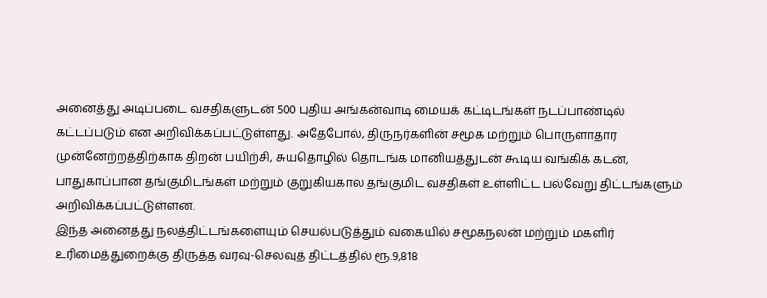அனைத்து அடிப்படை வசதிகளுடன் 500 புதிய அங்கன்வாடி மையக் கட்டிடங்கள் நடப்பாண்டில் கட்டப்படும் என அறிவிக்கப்பட்டுள்ளது. அதேபோல், திருநர்களின் சமூக மற்றும் பொருளாதார முன்னேற்றத்திற்காக திறன் பயிற்சி, சுயதொழில் தொடங்க மானியத்துடன் கூடிய வங்கிக் கடன், பாதுகாப்பான தங்குமிடங்கள் மற்றும் குறுகியகால தங்குமிட வசதிகள் உள்ளிட்ட பல்வேறு திட்டங்களும் அறிவிக்கப்பட்டுள்ளன.
இந்த அனைத்து நலத்திட்டங்களையும் செயல்படுத்தும் வகையில் சமூகநலன் மற்றும் மகளிர் உரிமைத்துறைக்கு திருத்த வரவு-செலவுத் திட்டத்தில் ரூ.9,818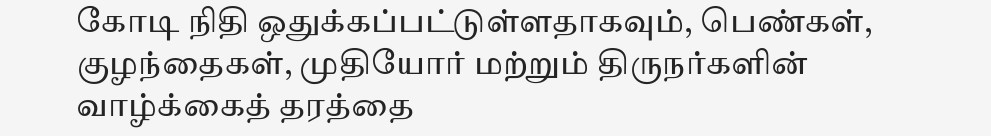கோடி நிதி ஒதுக்கப்பட்டுள்ளதாகவும், பெண்கள், குழந்தைகள், முதியோர் மற்றும் திருநர்களின் வாழ்க்கைத் தரத்தை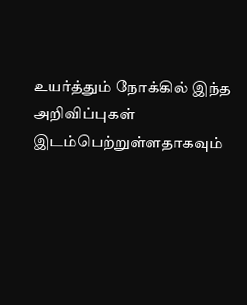உயர்த்தும் நோக்கில் இந்த அறிவிப்புகள் இடம்பெற்றுள்ளதாகவும்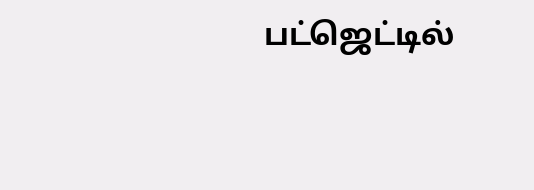பட்ஜெட்டில்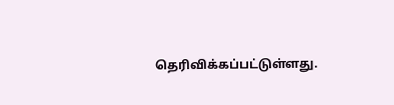தெரிவிக்கப்பட்டுள்ளது.